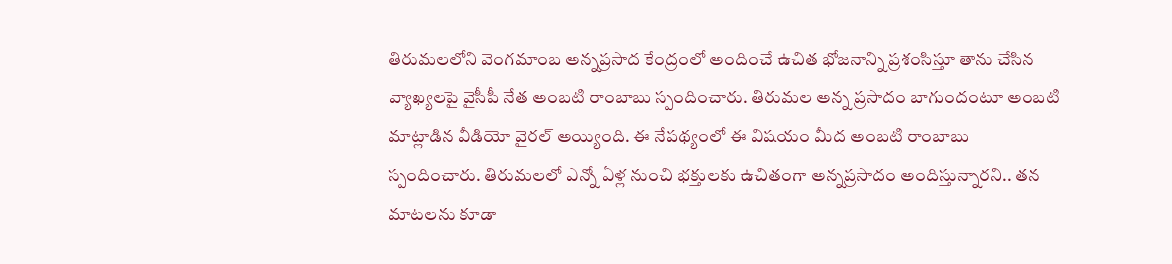తిరుమలలోని వెంగమాంబ అన్నప్రసాద కేంద్రంలో అందించే ఉచిత భోజనాన్ని ప్రశంసిస్తూ తాను చేసిన వ్యాఖ్యలపై వైసీపీ నేత అంబటి రాంబాబు స్పందించారు. తిరుమల అన్న ప్రసాదం బాగుందంటూ అంబటి మాట్లాడిన వీడియో వైరల్ అయ్యింది. ఈ నేపథ్యంలో ఈ విషయం మీద అంబటి రాంబాబు స్పందించారు. తిరుమలలో ఎన్నో ఏళ్ల నుంచి భక్తులకు ఉచితంగా అన్నప్రసాదం అందిస్తున్నారని.. తన మాటలను కూడా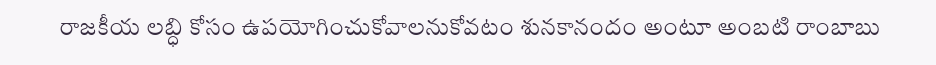రాజకీయ లబ్ధి కోసం ఉపయోగించుకోవాలనుకోవటం శునకానందం అంటూ అంబటి రాంబాబు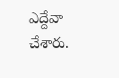ఎద్దేవా చేశారు.